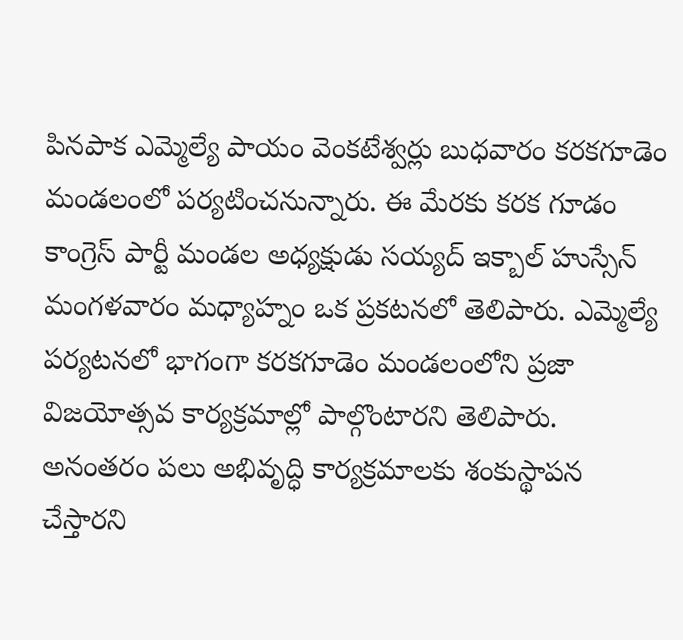పినపాక ఎమ్మెల్యే పాయం వెంకటేశ్వర్లు బుధవారం కరకగూడెం మండలంలో పర్యటించనున్నారు. ఈ మేరకు కరక గూడం కాంగ్రెస్ పార్టీ మండల అధ్యక్షుడు సయ్యద్ ఇక్బాల్ హుస్సేన్ మంగళవారం మధ్యాహ్నం ఒక ప్రకటనలో తెలిపారు. ఎమ్మెల్యే పర్యటనలో భాగంగా కరకగూడెం మండలంలోని ప్రజా విజయోత్సవ కార్యక్రమాల్లో పాల్గొంటారని తెలిపారు. అనంతరం పలు అభివృద్ధి కార్యక్రమాలకు శంకుస్థాపన చేస్తారని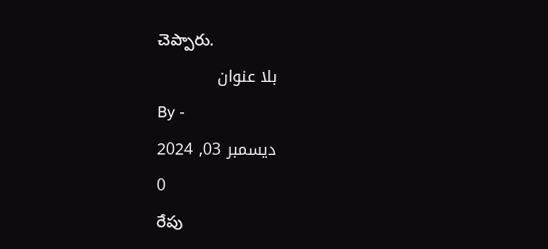చెప్పారు.
بلا عنوان
By -
ديسمبر 03, 2024
0
రేపు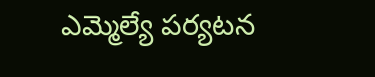ఎమ్మెల్యే పర్యటన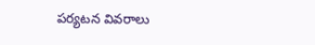పర్యటన వివరాలు